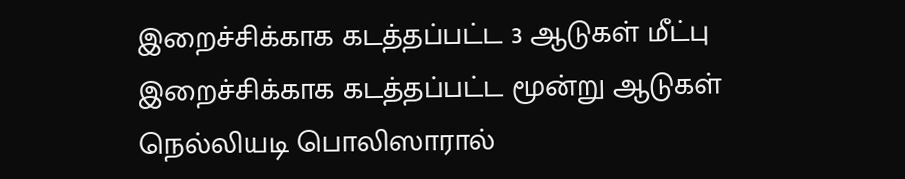இறைச்சிக்காக கடத்தப்பட்ட 3 ஆடுகள் மீட்பு
இறைச்சிக்காக கடத்தப்பட்ட மூன்று ஆடுகள் நெல்லியடி பொலிஸாரால்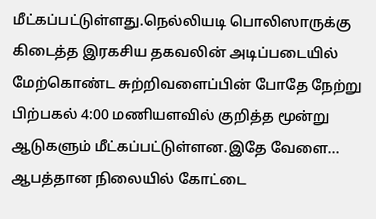மீட்கப்பட்டுள்ளது.நெல்லியடி பொலிஸாருக்கு கிடைத்த இரகசிய தகவலின் அடிப்படையில் மேற்கொண்ட சுற்றிவளைப்பின் போதே நேற்று பிற்பகல் 4:00 மணியளவில் குறித்த மூன்று ஆடுகளும் மீட்கப்பட்டுள்ளன.இதே வேளை...
ஆபத்தான நிலையில் கோட்டை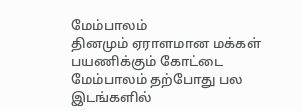மேம்பாலம்
தினமும் ஏராளமான மக்கள் பயணிக்கும் கோட்டை மேம்பாலம் தற்போது பல இடங்களில்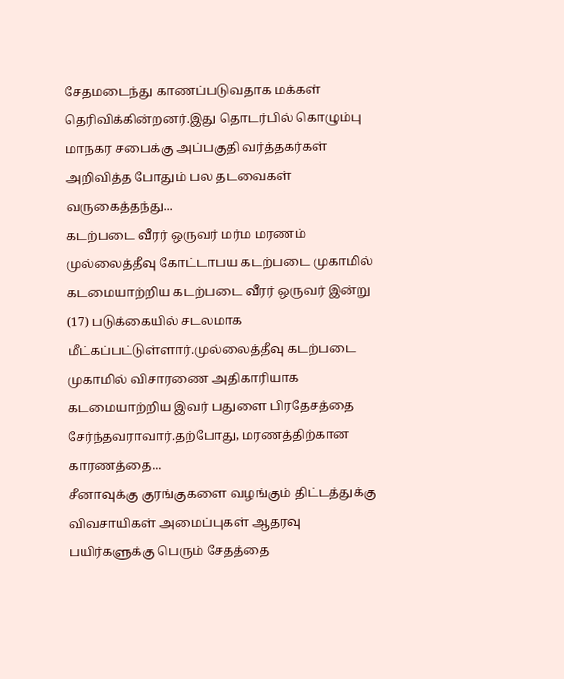சேதமடைந்து காணப்படுவதாக மக்கள் தெரிவிக்கின்றனர்.இது தொடர்பில் கொழும்பு மாநகர சபைக்கு அப்பகுதி வர்த்தகர்கள் அறிவித்த போதும் பல தடவைகள் வருகைத்தந்து...
கடற்படை வீரர் ஒருவர் மர்ம மரணம்
முல்லைத்தீவு கோட்டாபய கடற்படை முகாமில் கடமையாற்றிய கடற்படை வீரர் ஒருவர் இன்று (17) படுக்கையில் சடலமாக மீட்கப்பட்டுள்ளார்.முல்லைத்தீவு கடற்படை முகாமில் விசாரணை அதிகாரியாக கடமையாற்றிய இவர் பதுளை பிரதேசத்தை சேர்ந்தவராவார்.தற்போது, மரணத்திற்கான காரணத்தை...
சீனாவுக்கு குரங்குகளை வழங்கும் திட்டத்துக்கு விவசாயிகள் அமைப்புகள் ஆதரவு
பயிர்களுக்கு பெரும் சேதத்தை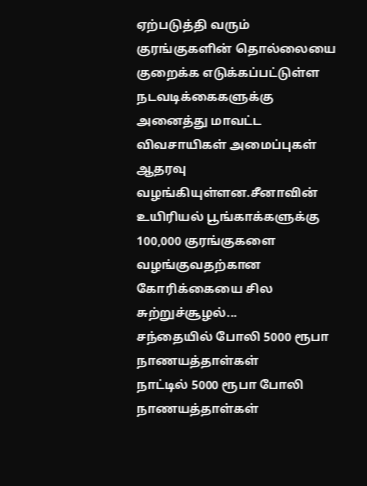ஏற்படுத்தி வரும் குரங்குகளின் தொல்லையை குறைக்க எடுக்கப்பட்டுள்ள நடவடிக்கைகளுக்கு அனைத்து மாவட்ட விவசாயிகள் அமைப்புகள் ஆதரவு வழங்கியுள்ளன.சீனாவின் உயிரியல் பூங்காக்களுக்கு 100,000 குரங்குகளை வழங்குவதற்கான கோரிக்கையை சில சுற்றுச்சூழல்...
சந்தையில் போலி 5000 ரூபா நாணயத்தாள்கள்
நாட்டில் 5000 ரூபா போலி நாணயத்தாள்கள்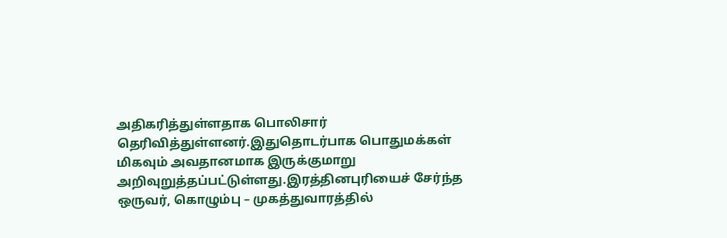அதிகரித்துள்ளதாக பொலிசார் தெரிவித்துள்ளனர்.இதுதொடர்பாக பொதுமக்கள் மிகவும் அவதானமாக இருக்குமாறு அறிவுறுத்தப்பட்டுள்ளது.இரத்தினபுரியைச் சேர்ந்த ஒருவர், கொழும்பு – முகத்துவாரத்தில்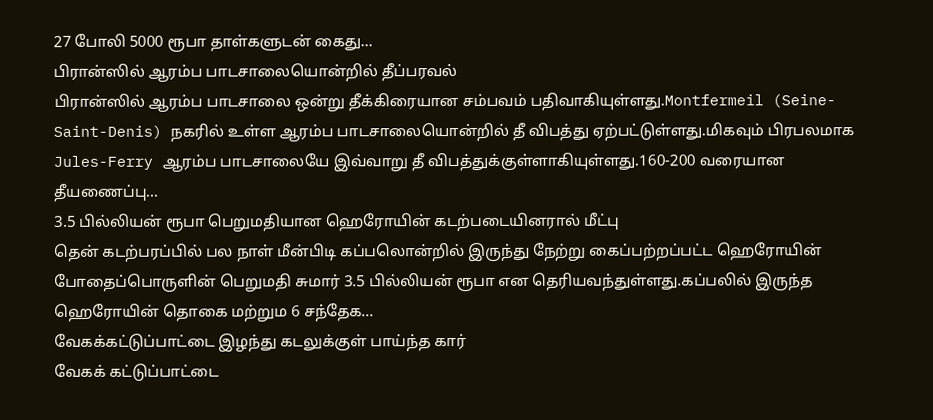27 போலி 5000 ரூபா தாள்களுடன் கைது...
பிரான்ஸில் ஆரம்ப பாடசாலையொன்றில் தீப்பரவல்
பிரான்ஸில் ஆரம்ப பாடசாலை ஒன்று தீக்கிரையான சம்பவம் பதிவாகியுள்ளது.Montfermeil (Seine-Saint-Denis) நகரில் உள்ள ஆரம்ப பாடசாலையொன்றில் தீ விபத்து ஏற்பட்டுள்ளது.மிகவும் பிரபலமாக Jules-Ferry ஆரம்ப பாடசாலையே இவ்வாறு தீ விபத்துக்குள்ளாகியுள்ளது.160-200 வரையான தீயணைப்பு...
3.5 பில்லியன் ரூபா பெறுமதியான ஹெரோயின் கடற்படையினரால் மீட்பு
தென் கடற்பரப்பில் பல நாள் மீன்பிடி கப்பலொன்றில் இருந்து நேற்று கைப்பற்றப்பட்ட ஹெரோயின் போதைப்பொருளின் பெறுமதி சுமார் 3.5 பில்லியன் ரூபா என தெரியவந்துள்ளது.கப்பலில் இருந்த ஹெரோயின் தொகை மற்றும 6 சந்தேக...
வேகக்கட்டுப்பாட்டை இழந்து கடலுக்குள் பாய்ந்த கார்
வேகக் கட்டுப்பாட்டை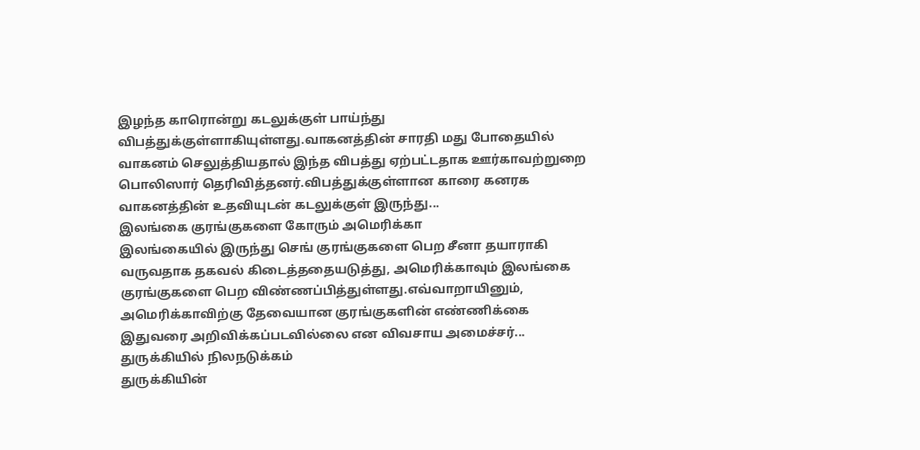இழந்த காரொன்று கடலுக்குள் பாய்ந்து விபத்துக்குள்ளாகியுள்ளது.வாகனத்தின் சாரதி மது போதையில் வாகனம் செலுத்தியதால் இந்த விபத்து ஏற்பட்டதாக ஊர்காவற்றுறை பொலிஸார் தெரிவித்தனர்.விபத்துக்குள்ளான காரை கனரக வாகனத்தின் உதவியுடன் கடலுக்குள் இருந்து...
இலங்கை குரங்குகளை கோரும் அமெரிக்கா
இலங்கையில் இருந்து செங் குரங்குகளை பெற சீனா தயாராகி வருவதாக தகவல் கிடைத்ததையடுத்து, அமெரிக்காவும் இலங்கை குரங்குகளை பெற விண்ணப்பித்துள்ளது.எவ்வாறாயினும், அமெரிக்காவிற்கு தேவையான குரங்குகளின் எண்ணிக்கை இதுவரை அறிவிக்கப்படவில்லை என விவசாய அமைச்சர்...
துருக்கியில் நிலநடுக்கம்
துருக்கியின்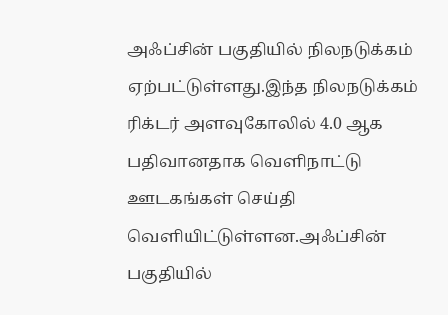அஃப்சின் பகுதியில் நிலநடுக்கம் ஏற்பட்டுள்ளது.இந்த நிலநடுக்கம் ரிக்டர் அளவுகோலில் 4.0 ஆக பதிவானதாக வெளிநாட்டு ஊடகங்கள் செய்தி வெளியிட்டுள்ளன.அஃப்சின் பகுதியில்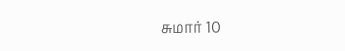சுமார் 10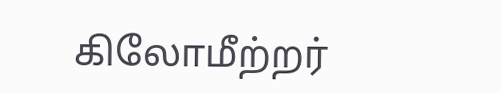கிலோமீற்றர்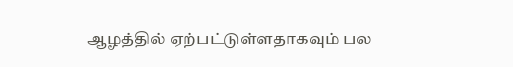ஆழத்தில் ஏற்பட்டுள்ளதாகவும் பல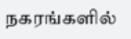நகரங்களில்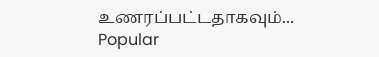உணரப்பட்டதாகவும்...
Popular